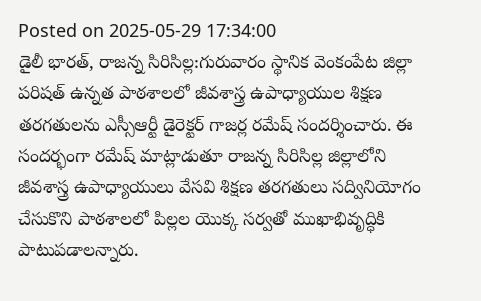Posted on 2025-05-29 17:34:00
డైలీ భారత్, రాజన్న సిరిసిల్ల:గురువారం స్థానిక వెంకంపేట జిల్లా పరిషత్ ఉన్నత పాఠశాలలో జీవశాస్త్ర ఉపాధ్యాయుల శిక్షణ తరగతులను ఎస్సీఆర్టీ డైరెక్టర్ గాజర్ల రమేష్ సందర్శించారు. ఈ సందర్భంగా రమేష్ మాట్లాడుతూ రాజన్న సిరిసిల్ల జిల్లాలోని జీవశాస్త్ర ఉపాధ్యాయులు వేసవి శిక్షణ తరగతులు సద్వినియోగం చేసుకొని పాఠశాలలో పిల్లల యొక్క సర్వతో ముఖాభివృద్ధికి పాటుపడాలన్నారు.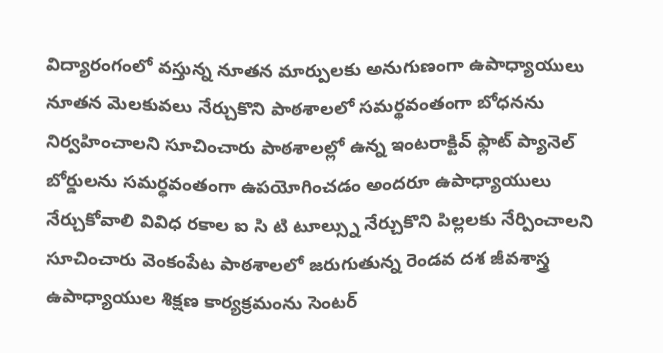విద్యారంగంలో వస్తున్న నూతన మార్పులకు అనుగుణంగా ఉపాధ్యాయులు నూతన మెలకువలు నేర్చుకొని పాఠశాలలో సమర్థవంతంగా బోధనను నిర్వహించాలని సూచించారు పాఠశాలల్లో ఉన్న ఇంటరాక్టివ్ ఫ్లాట్ ప్యానెల్ బోర్డులను సమర్ధవంతంగా ఉపయోగించడం అందరూ ఉపాధ్యాయులు నేర్చుకోవాలి వివిధ రకాల ఐ సి టి టూల్స్ను నేర్చుకొని పిల్లలకు నేర్పించాలని సూచించారు వెంకంపేట పాఠశాలలో జరుగుతున్న రెండవ దశ జీవశాస్త్ర ఉపాధ్యాయుల శిక్షణ కార్యక్రమంను సెంటర్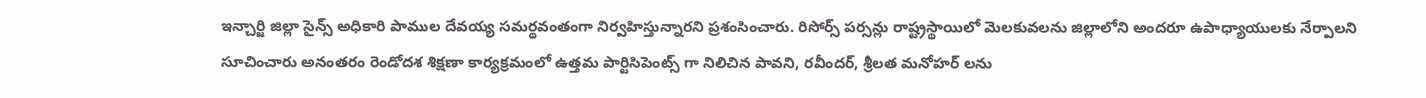ఇన్చార్జి జిల్లా సైన్స్ అధికారి పాముల దేవయ్య సమర్థవంతంగా నిర్వహిస్తున్నారని ప్రశంసించారు. రిసోర్స్ పర్సన్లు రాష్ట్రస్థాయిలో మెలకువలను జిల్లాలోని అందరూ ఉపాధ్యాయులకు నేర్పాలని సూచించారు అనంతరం రెండోదశ శిక్షణా కార్యక్రమంలో ఉత్తమ పార్టిసిపెంట్స్ గా నిలిచిన పావని, రవీందర్, శ్రీలత మనోహర్ లను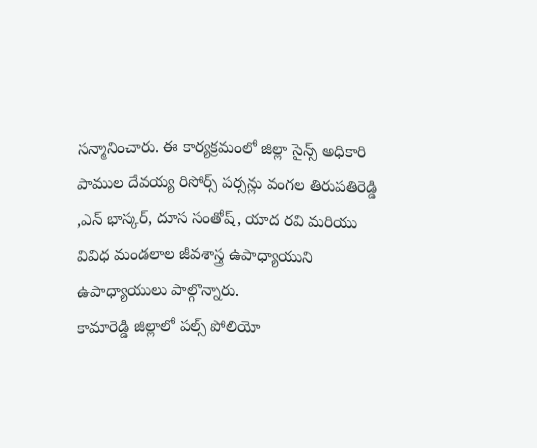సన్మానించారు. ఈ కార్యక్రమంలో జిల్లా సైన్స్ అధికారి పాముల దేవయ్య రిసోర్స్ పర్సన్లు వంగల తిరుపతిరెడ్డి ,ఎన్ భాస్కర్, దూస సంతోష్, యాద రవి మరియు వివిధ మండలాల జీవశాస్త్ర ఉపాధ్యాయుని ఉపాధ్యాయులు పాల్గొన్నారు.
కామారెడ్డి జిల్లాలో పల్స్ పోలియో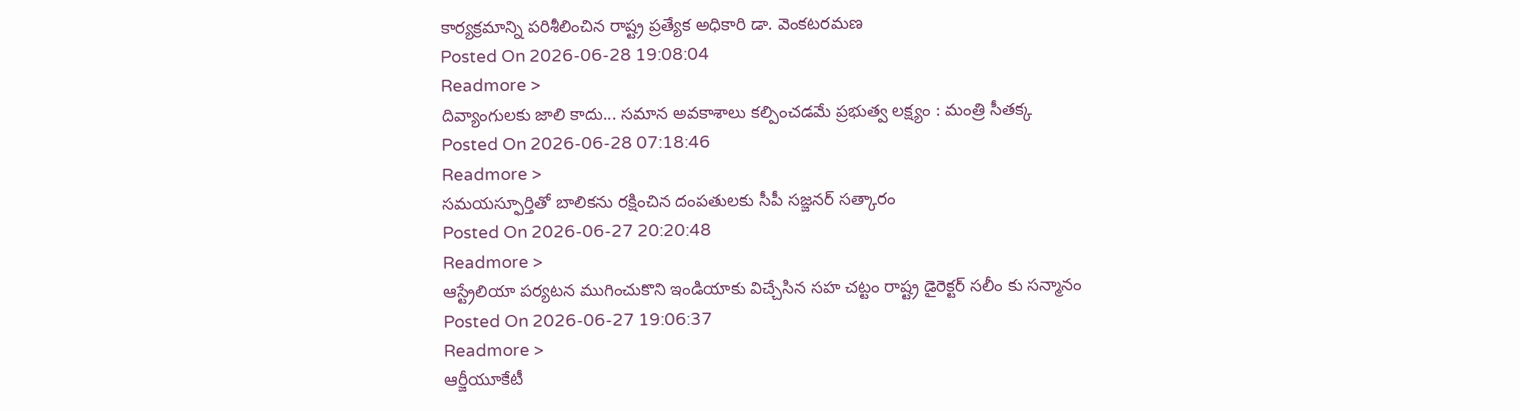కార్యక్రమాన్ని పరిశీలించిన రాష్ట్ర ప్రత్యేక అధికారి డా. వెంకటరమణ
Posted On 2026-06-28 19:08:04
Readmore >
దివ్యాంగులకు జాలి కాదు... సమాన అవకాశాలు కల్పించడమే ప్రభుత్వ లక్ష్యం : మంత్రి సీతక్క
Posted On 2026-06-28 07:18:46
Readmore >
సమయస్ఫూర్తితో బాలికను రక్షించిన దంపతులకు సీపీ సజ్జనర్ సత్కారం
Posted On 2026-06-27 20:20:48
Readmore >
ఆస్ట్రేలియా పర్యటన ముగించుకొని ఇండియాకు విచ్చేసిన సహ చట్టం రాష్ట్ర డైరెక్టర్ సలీం కు సన్మానం
Posted On 2026-06-27 19:06:37
Readmore >
ఆర్జీయూకేటీ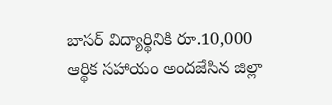బాసర్ విద్యార్థినికి రూ.10,000 ఆర్థిక సహాయం అందజేసిన జిల్లా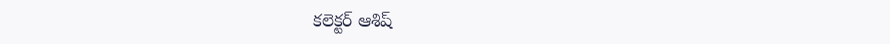కలెక్టర్ ఆశిష్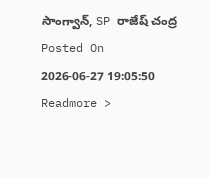సాంగ్వాన్, SP రాజేష్ చంద్ర
Posted On 2026-06-27 19:05:50
Readmore >